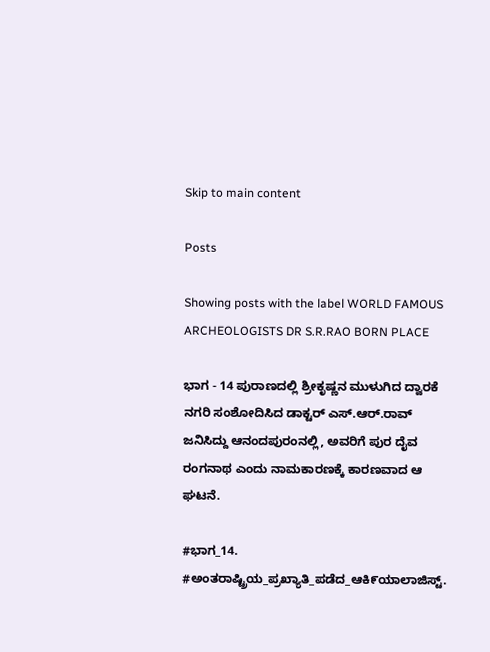Skip to main content

Posts

Showing posts with the label WORLD FAMOUS ARCHEOLOGISTS DR S.R.RAO BORN PLACE

ಭಾಗ - 14 ಪುರಾಣದಲ್ಲಿ ಶ್ರೀಕೃಷ್ಣನ ಮುಳುಗಿದ ದ್ವಾರಕೆ ನಗರಿ ಸಂಶೋದಿಸಿದ ಡಾಕ್ಟರ್ ಎಸ್.ಆರ್.ರಾವ್ ಜನಿಸಿದ್ದು ಆನಂದಪುರಂನಲ್ಲಿ, ಅವರಿಗೆ ಪುರ ದೈವ ರಂಗನಾಥ ಎಂದು ನಾಮಕಾರಣಕ್ಕೆ ಕಾರಣವಾದ ಆ ಘಟನೆ.

#ಭಾಗ_14. #ಅಂತರಾಷ್ಟ್ರಿಯ_ಪ್ರಖ್ಯಾತಿ_ಪಡೆದ_ಆಕಿ೯ಯಾಲಾಜಿಸ್ಟ್.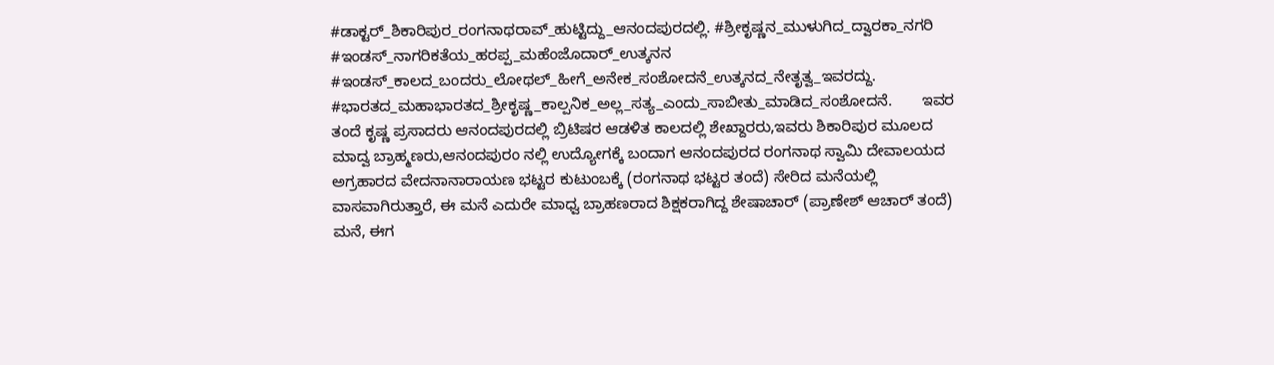#ಡಾಕ್ಟರ್_ಶಿಕಾರಿಪುರ_ರಂಗನಾಥರಾವ್_ಹುಟ್ಟಿದ್ದು_ಆನಂದಪುರದಲ್ಲಿ. #ಶ್ರೀಕೃಷ್ಣನ_ಮುಳುಗಿದ_ದ್ವಾರಕಾ_ನಗರಿ #ಇಂಡಸ್_ನಾಗರಿಕತೆಯ_ಹರಪ್ಪ_ಮಹೆಂಜೊದಾರ್_ಉತ್ಕನನ #ಇಂಡಸ್_ಕಾಲದ_ಬಂದರು_ಲೋಥಲ್_ಹೀಗೆ_ಅನೇಕ_ಸಂಶೋದನೆ_ಉತ್ಕನದ_ನೇತೃತ್ವ_ಇವರದ್ದು. #ಭಾರತದ_ಮಹಾಭಾರತದ_ಶ್ರೀಕೃಷ್ಣ_ಕಾಲ್ಪನಿಕ_ಅಲ್ಲ_ಸತ್ಯ_ಎಂದು_ಸಾಬೀತು_ಮಾಡಿದ_ಸಂಶೋದನೆ.       ಇವರ ತಂದೆ ಕೃಷ್ಣ ಪ್ರಸಾದರು ಆನಂದಪುರದಲ್ಲಿ ಬ್ರಿಟಿಷರ ಆಡಳಿತ ಕಾಲದಲ್ಲಿ ಶೇಖ್ದಾರರು,ಇವರು ಶಿಕಾರಿಪುರ ಮೂಲದ ಮಾದ್ವ ಬ್ರಾಹ್ಮಣರು,ಆನಂದಪುರಂ ನಲ್ಲಿ ಉದ್ಯೋಗಕ್ಕೆ ಬಂದಾಗ ಆನಂದಪುರದ ರಂಗನಾಥ ಸ್ವಾಮಿ ದೇವಾಲಯದ ಅಗ್ರಹಾರದ ವೇದನಾನಾರಾಯಣ ಭಟ್ಟರ ಕುಟುಂಬಕ್ಕೆ (ರಂಗನಾಥ ಭಟ್ಟರ ತಂದೆ) ಸೇರಿದ ಮನೆಯಲ್ಲಿ ವಾಸವಾಗಿರುತ್ತಾರೆ, ಈ ಮನೆ ಎದುರೇ ಮಾಧ್ವ ಬ್ರಾಹಣರಾದ ಶಿಕ್ಷಕರಾಗಿದ್ದ ಶೇಷಾಚಾರ್ (ಪ್ರಾಣೇಶ್ ಆಚಾರ್ ತಂದೆ) ಮನೆ, ಈಗ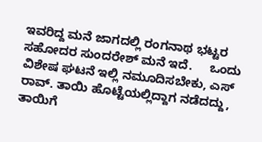ಇವರಿದ್ದ ಮನೆ ಜಾಗದಲ್ಲಿ ರಂಗನಾಥ ಭಟ್ಟರ  ಸಹೋದರ ಸುಂದರೇಶ್ ಮನೆ ಇದೆ.     ಒಂದು ವಿಶೇಷ ಘಟನೆ ಇಲ್ಲಿ ನಮೂದಿಸಬೇಕು, ಎಸ್ ರಾವ್. ತಾಯಿ ಹೊಟ್ಟೆಯಲ್ಲಿದ್ದಾಗ ನಡೆದದ್ದು, ತಾಯಿಗೆ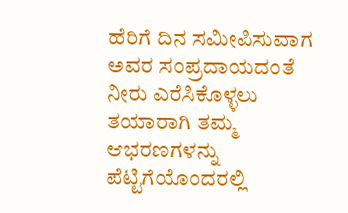ಹೆರಿಗೆ ದಿನ ಸಮೀಪಿಸುವಾಗ ಅವರ ಸಂಪ್ರದಾಯದಂತೆ ನೀರು ಎರೆಸಿಕೊಳ್ಳಲು ತಯಾರಾಗಿ ತಮ್ಮ ಆಭರಣಗಳನ್ನು ಪೆಟ್ಟಿಗೆಯೊಂದರಲ್ಲಿ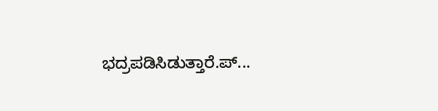ಭದ್ರಪಡಿಸಿಡುತ್ತಾರೆ.ಪ್...